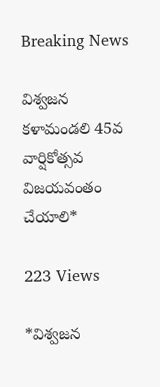Breaking News

విశ్వజన కళామండలి 45వ వార్షికోత్సవ విజయవంతం చేయాలి*

223 Views

*విశ్వజన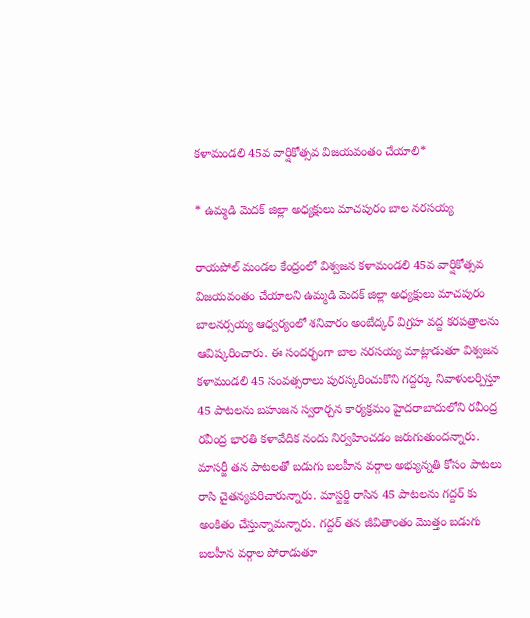కళామండలి 45వ వార్షికోత్సవ విజయవంతం చేయాలి*

* ఉమ్మడి మెదక్ జిల్లా అధ్యక్షులు మాచపురం బాల నరసయ్య

రాయపోల్ మండల కేంద్రంలో విశ్వజన కళామండలి 45వ వార్షికోత్సవ విజయవంతం చేయాలని ఉమ్మడి మెదక్ జిల్లా అధ్యక్షులు మాచపురం బాలనర్సయ్య ఆధ్వర్యంలో శనివారం అంబేద్కర్ విగ్రహ వద్ద కరపత్రాలను ఆవిష్కరించారు. ఈ సందర్భంగా బాల నరసయ్య మాట్లాడుతూ విశ్వజన కళామండలి 45 సంవత్సరాలు పురస్కరించుకొని గద్దర్కు నివాళులర్పిస్తూ 45 పాటలను బహుజన స్వరార్చన కార్యక్రమం హైదరాబాదులోని రవీంద్ర రవీంద్ర భారతి కళావేదిక నందు నిర్వహించడం జరుగుతుందన్నారు. మాసర్జీ తన పాటలతో బడుగు బలహీన వర్గాల అభ్యున్నతి కోసం పాటలు రాసి చైతన్యపరిచారున్నారు. మాస్టర్జి రాసిన 45 పాటలను గద్దర్ కు అంకితం చేస్తున్నామన్నారు. గద్దర్ తన జీవితాంతం మొత్తం బడుగు బలహీన వర్గాల పోరాడుతూ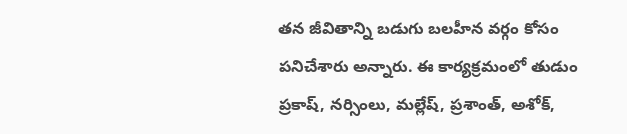తన జీవితాన్ని బడుగు బలహీన వర్గం కోసం పనిచేశారు అన్నారు. ఈ కార్యక్రమంలో తుడుం ప్రకాష్, నర్సింలు, మల్లేష్, ప్రశాంత్, అశోక్,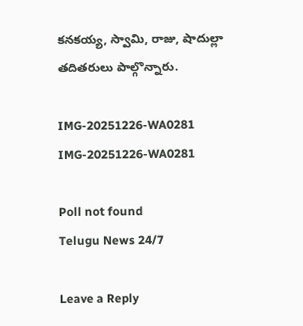కనకయ్య, స్వామి, రాజు, షాదుల్లా తదితరులు పాల్గొన్నారు.

IMG-20251226-WA0281
IMG-20251226-WA0281

Poll not found
Telugu News 24/7

Leave a Reply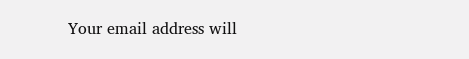Your email address will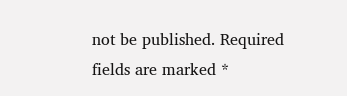not be published. Required fields are marked *